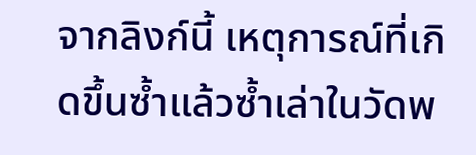จากลิงก์นี้ เหตุการณ์ที่เกิดขึ้นซ้ำแล้วซ้ำเล่าในวัดพ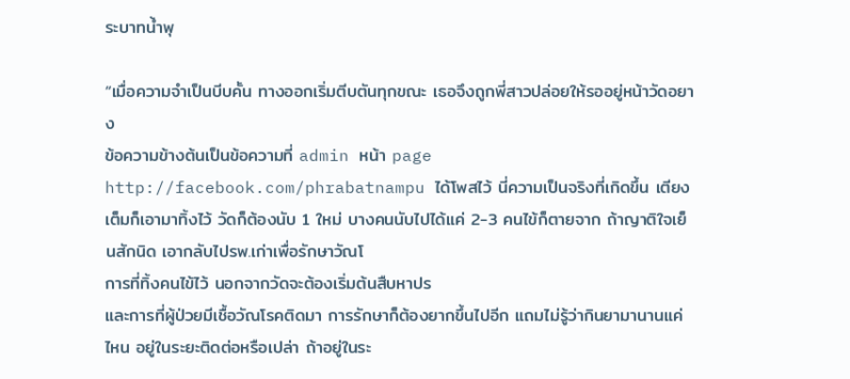ระบาทน้ำพุ

“เมื่อความจำเป็นบีบคั้น ทางออกเริ่มตีบตันทุกขณะ เธอจึงถูกพี่สาวปล่อยให้รออยู่หน้าวัดอยาง
ข้อความข้างต้นเป็นข้อความที่ admin หน้า page http://facebook.com/phrabatnampu ได้โพสไว้ นี่ความเป็นจริงที่เกิดขึ้น เตียงเต็มก็เอามาทิ้งไว้ วัดก็ต้องนับ 1 ใหม่ บางคนนับไปได้แค่ 2-3 คนไข้ก็ตายจาก ถ้าญาติใจเย็นสักนิด เอากลับไปรพ.เก่าเพื่อรักษาวัณโ
การที่ทิ้งคนไข้ไว้ นอกจากวัดจะต้องเริ่มต้นสืบหาปร
และการที่ผู้ป่วยมีเชื้อวัณโรคติดมา การรักษาก็ต้องยากขึ้นไปอีก แถมไม่รู้ว่ากินยามานานแค่ไหน อยู่ในระยะติดต่อหรือเปล่า ถ้าอยู่ในระ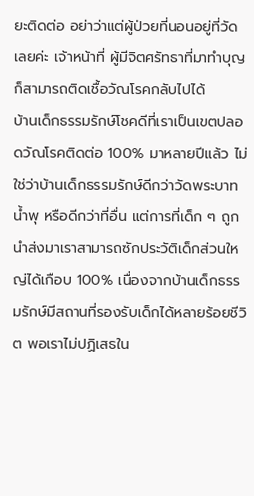ยะติดต่อ อย่าว่าแต่ผู้ป่วยที่นอนอยู่ที่วัดเลยค่ะ เจ้าหน้าที่ ผู้มีจิตศรัทธาที่มาทำบุญก็สามารถติดเชื้อวัณโรคกลับไปได้
บ้านเด็กธรรมรักษ์โชคดีที่เราเป็นเขตปลอดวัณโรคติดต่อ 100% มาหลายปีแล้ว ไม่ใช่ว่าบ้านเด็กธรรมรักษ์ดีกว่าวัดพระบาทน้ำพุ หรือดีกว่าที่อื่น แต่การที่เด็ก ๆ ถูกนำส่งมาเราสามารถซักประวัติเด็กส่วนใหญ่ได้เกือบ 100% เนื่องจากบ้านเด็กธรรมรักษ์มีสถานที่รองรับเด็กได้หลายร้อยชีวิต พอเราไม่ปฏิเสธใน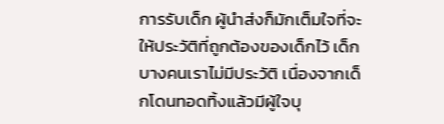การรับเด็ก ผู้นำส่งก็มักเต็มใจที่จะให้ประวัติที่ถูกต้องของเด็กไว้ เด็กบางคนเราไม่มีประวัติ เนื่องจากเด็กโดนทอดทิ้งแล้วมีผู้ใจบุ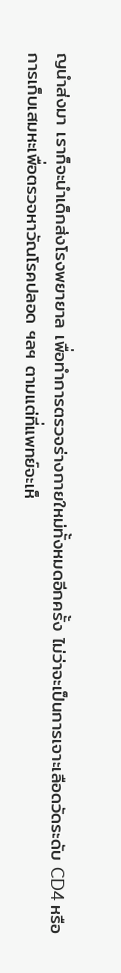ญนำส่งมา เราก็จะนำเด็กส่งโรงพยายาล เพื่อทำการตรวจร่างกายใหม่ทั้งหมดอีกครั้ง ไม่ว่าจะเป็นการเจาะเลือดวัดระดับ CD4 หรือการเก็บเสมหะเพื่อตรวจหาวัณโรคปลอด ฯลฯ ตามแต่ที่แพทย์จะเห็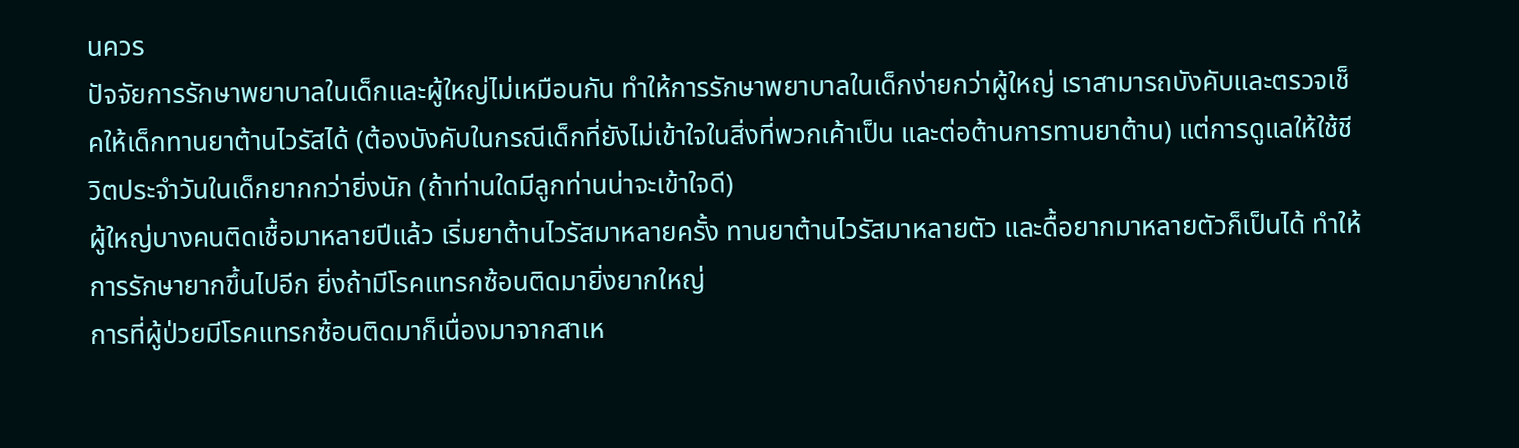นควร
ปัจจัยการรักษาพยาบาลในเด็กและผู้ใหญ่ไม่เหมือนกัน ทำให้การรักษาพยาบาลในเด็กง่ายกว่าผู้ใหญ่ เราสามารถบังคับและตรวจเช็คให้เด็กทานยาต้านไวรัสได้ (ต้องบังคับในกรณีเด็กที่ยังไม่เข้าใจในสิ่งที่พวกเค้าเป็น และต่อต้านการทานยาต้าน) แต่การดูแลให้ใช้ชีวิตประจำวันในเด็กยากกว่ายิ่งนัก (ถ้าท่านใดมีลูกท่านน่าจะเข้าใจดี)
ผู้ใหญ่บางคนติดเชื้อมาหลายปีแล้ว เริ่มยาต้านไวรัสมาหลายครั้ง ทานยาต้านไวรัสมาหลายตัว และดื้อยากมาหลายตัวก็เป็นได้ ทำให้การรักษายากขึ้นไปอีก ยิ่งถ้ามีโรคแทรกซ้อนติดมายิ่งยากใหญ่
การที่ผู้ป่วยมีโรคแทรกซ้อนติดมาก็เนื่องมาจากสาเห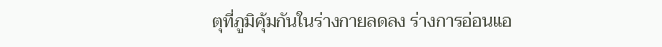ตุที่ภูมิคุ้มกันในร่างกายลดลง ร่างการอ่อนแอ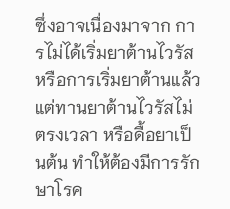ซึ่งอาจเนื่องมาจาก การไม่ได้เริ่มยาต้านไวรัส หรือการเริ่มยาต้านแล้ว แต่ทานยาต้านไวรัสไม่ตรงเวลา หรือดื้อยาเป็นต้น ทำให้ต้องมีการรักษาโรค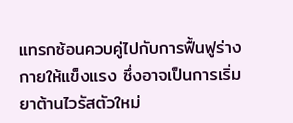แทรกซ้อนควบคู่ไปกับการฟื้นฟูร่างกายให้แข็งแรง ซึ่งอาจเป็นการเริ่มยาต้านไวรัสตัวใหม่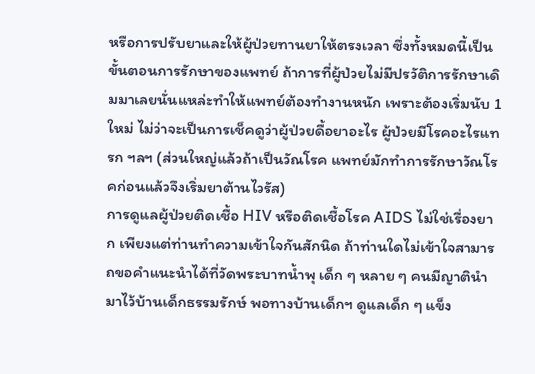หรือการปรับยาและให้ผู้ป่วยทานยาให้ตรงเวลา ซึ่งทั้งหมดนี้เป็นขั้นตอนการรักษาของแพทย์ ถ้าการที่ผู้ป่วยไม่มีปรวัติการรักษาเดิมมาเลยนั่นแหล่ะทำให้แพทย์ต้องทำงานหนัก เพราะต้องเริ่มนับ 1 ใหม่ ไม่ว่าจะเป็นการเช็คดูว่าผู้ป่วยดื้อยาอะไร ผู้ป่วยมีโรคอะไรแทรก ฯลฯ (ส่วนใหญ่แล้วถ้าเป็นวัณโรค แพทย์มักทำการรักษาวัณโรคก่อนแล้วจึงเริ่มยาต้านไวรัส)
การดูแลผู้ป่วยติดเชื้อ HIV หรือติดเชื้อโรค AIDS ไม่ใช่เรื่องยาก เพียงแต่ท่านทำความเข้าใจกันสักนิด ถ้าท่านใดไม่เข้าใจสามารถขอคำแนะนำได้ที่วัดพระบาทน้ำพุ เด็ก ๆ หลาย ๆ คนมีญาตินำมาไว้บ้านเด็กธรรมรักษ์ พอทางบ้านเด็กฯ ดูแลเด็ก ๆ แข็ง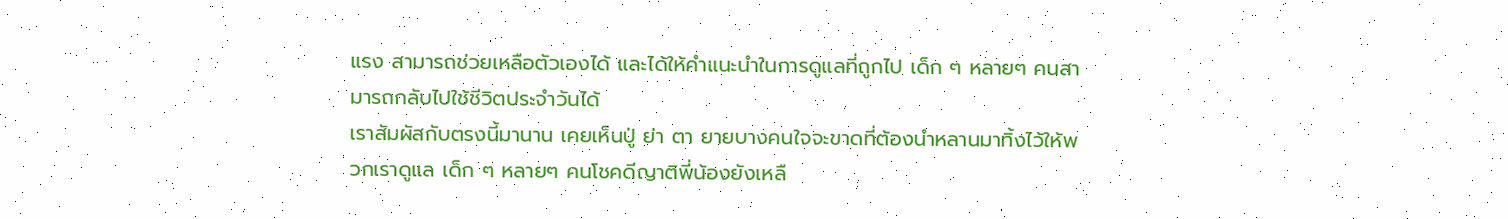แรง สามารถช่วยเหลือตัวเองได้ และได้ให้คำแนะนำในการดูแลที่ถูกไป เด็ก ๆ หลายๆ คนสามารถกลับไปใช้ชีวิตประจำวันได้
เราสัมผัสกับตรงนี้มานาน เคยเห็นปู่ ย่า ตา ยายบางคนใจจะขาดที่ต้องนำหลานมาทิ้งไว้ให้พวกเราดูแล เด็ก ๆ หลายๆ คนโชคดีญาติพี่น้องยังเหลื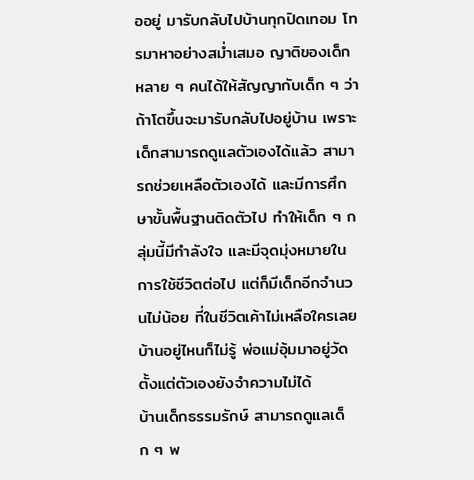ออยู่ มารับกลับไปบ้านทุกปิดเทอม โทรมาหาอย่างสม่ำเสมอ ญาติของเด็กหลาย ๆ คนได้ให้สัญญากับเด็ก ๆ ว่าถ้าโตขึ้นจะมารับกลับไปอยู่บ้าน เพราะเด็กสามารถดูแลตัวเองได้แล้ว สามารถช่วยเหลือตัวเองได้ และมีการศึกษาขั้นพื้นฐานติดตัวไป ทำให้เด็ก ๆ กลุ่มนี้มีกำลังใจ และมีจุดมุ่งหมายในการใช้ชีวิตต่อไป แต่ก็มีเด็กอีกจำนวนไม่น้อย ที่ในชีวิตเค้าไม่เหลือใครเลย บ้านอยู่ไหนก็ไม่รู้ พ่อแม่อุ้มมาอยู่วัดตั้งแต่ตัวเองยังจำความไม่ได้
บ้านเด็กธรรมรักษ์ สามารถดูแลเด็ก ๆ พ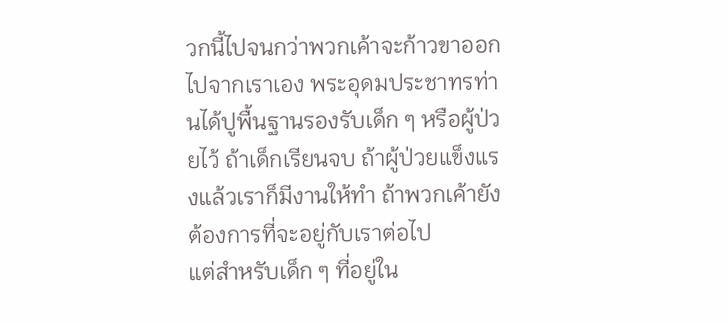วกนี้ไปจนกว่าพวกเค้าจะก้าวขาออกไปจากเราเอง พระอุดมประชาทรท่านได้ปูพื้นฐานรองรับเด็ก ๆ หรือผู้ป่วยไว้ ถ้าเด็กเรียนจบ ถ้าผู้ป่วยแข็งแรงแล้วเราก็มีงานให้ทำ ถ้าพวกเค้ายังต้องการที่จะอยู่กับเราต่อไป
แต่สำหรับเด็ก ๆ ที่อยู่ใน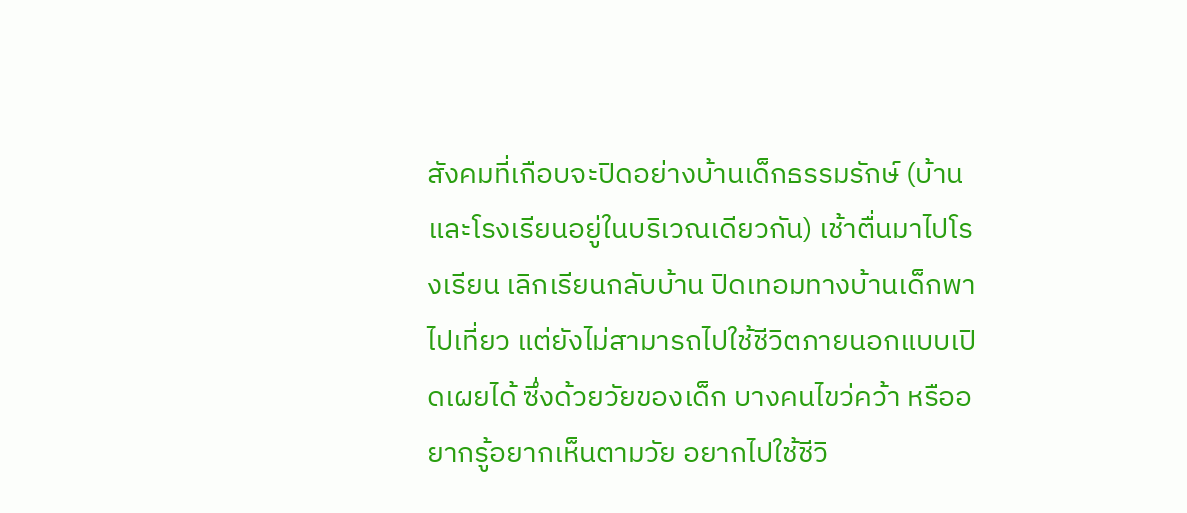สังคมที่เกือบจะปิดอย่างบ้านเด็กธรรมรักษ์ (บ้านและโรงเรียนอยู่ในบริเวณเดียวกัน) เช้าตื่นมาไปโรงเรียน เลิกเรียนกลับบ้าน ปิดเทอมทางบ้านเด็กพาไปเที่ยว แต่ยังไม่สามารถไปใช้ชีวิตภายนอกแบบเปิดเผยได้ ซึ่งด้วยวัยของเด็ก บางคนไขว่คว้า หรืออยากรู้อยากเห็นตามวัย อยากไปใช้ชีวิ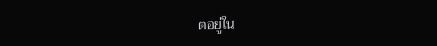ตอยู่ใน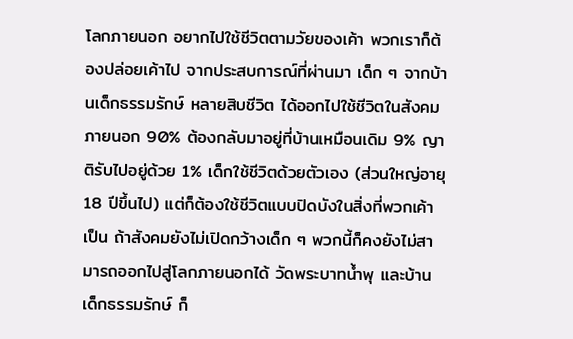โลกภายนอก อยากไปใช้ชีวิตตามวัยของเค้า พวกเราก็ต้องปล่อยเค้าไป จากประสบการณ์ที่ผ่านมา เด็ก ๆ จากบ้านเด็กธรรมรักษ์ หลายสิบชีวิต ได้ออกไปใช้ชีวิตในสังคมภายนอก 90% ต้องกลับมาอยู่ที่บ้านเหมือนเดิม 9% ญาติรับไปอยู่ด้วย 1% เด็กใช้ชีวิตด้วยตัวเอง (ส่วนใหญ่อายุ 18 ปีขึ้นไป) แต่ก็ต้องใช้ชีวิตแบบปิดบังในสิ่งที่พวกเค้าเป็น ถ้าสังคมยังไม่เปิดกว้างเด็ก ๆ พวกนี้ก็คงยังไม่สามารถออกไปสู่โลกภายนอกได้ วัดพระบาทน้ำพุ และบ้านเด็กธรรมรักษ์ ก็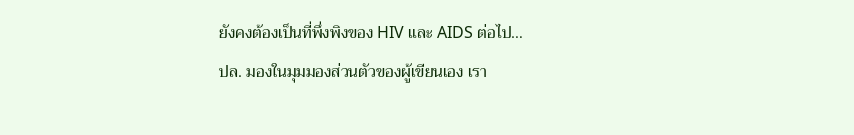ยังคงต้องเป็นที่พึ่งพิงของ HIV และ AIDS ต่อไป…
ปล. มองในมุมมองส่วนตัวของผู้เขียนเอง เรา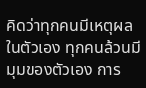คิดว่าทุกคนมีเหตุผลในตัวเอง ทุกคนล้วนมีมุมของตัวเอง การ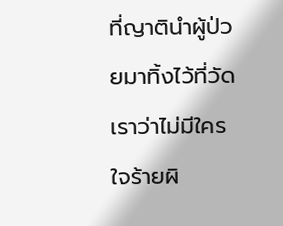ที่ญาตินำผู้ป่วยมาทิ้งไว้ที่วัดเราว่าไม่มีใครใจร้ายผิ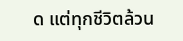ด แต่ทุกชีวิตล้วน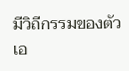มีวิถีกรรมของตัวเอ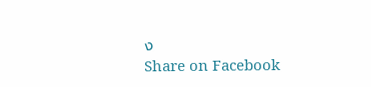ง
Share on Facebook